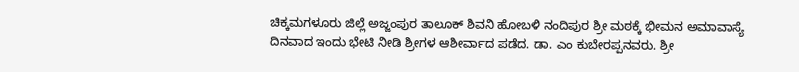ಚಿಕ್ಕಮಗಳೂರು ಜಿಲ್ಲೆ ಅಜ್ಜಂಪುರ ತಾಲೂಕ್ ಶಿವನಿ ಹೋಬಳಿ ನಂದಿಪುರ ಶ್ರೀ ಮಠಕ್ಕೆ ಭೀಮನ ಅಮಾವಾಸ್ಯೆ ದಿನವಾದ ಇಂದು ಭೇಟಿ ನೀಡಿ ಶ್ರೀಗಳ ಆಶೀರ್ವಾದ ಪಡೆದ. ಡಾ. ಎಂ ಕುಬೇರಪ್ಪನವರು. ಶ್ರೀ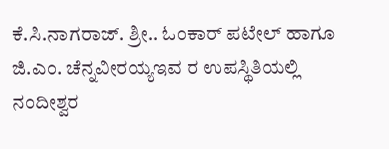ಕೆ.ಸಿ.ನಾಗರಾಜ್. ಶ್ರೀ.. ಓಂಕಾರ್ ಪಟೇಲ್ ಹಾಗೂ ಜಿ.ಎಂ. ಚೆನ್ನವೀರಯ್ಯಇವ ರ ಉಪಸ್ಥಿತಿಯಲ್ಲಿ ನಂದೀಶ್ವರ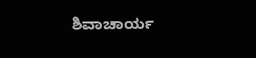ಶಿವಾಚಾರ್ಯ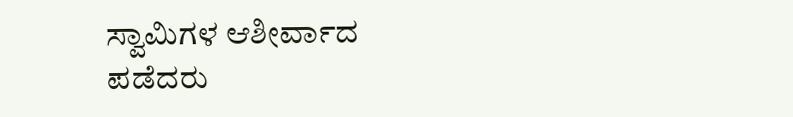ಸ್ವಾಮಿಗಳ ಆಶೀರ್ವಾದ ಪಡೆದರು